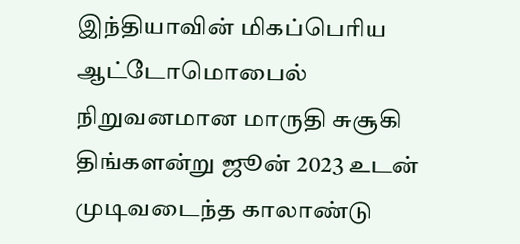இந்தியாவின் மிகப்பெரிய ஆட்டோமொபைல் நிறுவனமான மாருதி சுசூகி திங்களன்று ஜூன் 2023 உடன் முடிவடைந்த காலாண்டு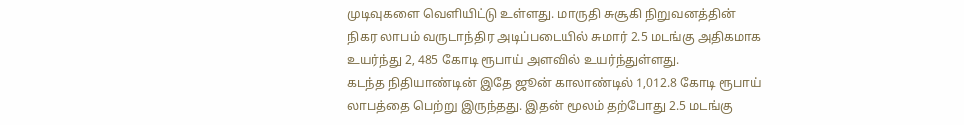முடிவுகளை வெளியிட்டு உள்ளது. மாருதி சுசூகி நிறுவனத்தின் நிகர லாபம் வருடாந்திர அடிப்படையில் சுமார் 2.5 மடங்கு அதிகமாக உயர்ந்து 2, 485 கோடி ரூபாய் அளவில் உயர்ந்துள்ளது.
கடந்த நிதியாண்டின் இதே ஜூன் காலாண்டில் 1,012.8 கோடி ரூபாய் லாபத்தை பெற்று இருந்தது. இதன் மூலம் தற்போது 2.5 மடங்கு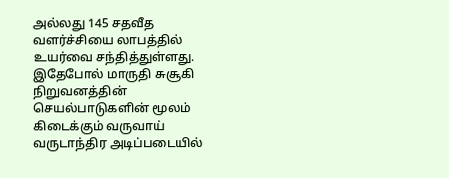அல்லது 145 சதவீத வளர்ச்சியை லாபத்தில் உயர்வை சந்தித்துள்ளது. இதேபோல் மாருதி சுசூகி நிறுவனத்தின் செயல்பாடுகளின் மூலம் கிடைக்கும் வருவாய் வருடாந்திர அடிப்படையில்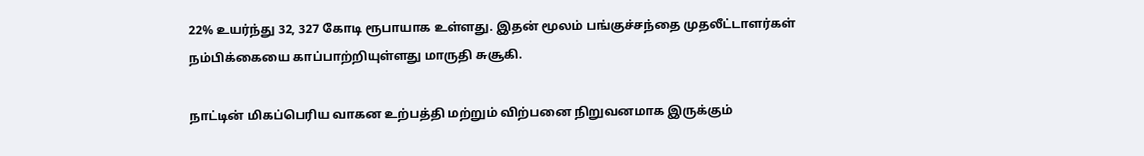22% உயர்ந்து 32, 327 கோடி ரூபாயாக உள்ளது. இதன் மூலம் பங்குச்சந்தை முதலீட்டாளர்கள் நம்பிக்கையை காப்பாற்றியுள்ளது மாருதி சுசூகி.

நாட்டின் மிகப்பெரிய வாகன உற்பத்தி மற்றும் விற்பனை நிறுவனமாக இருக்கும்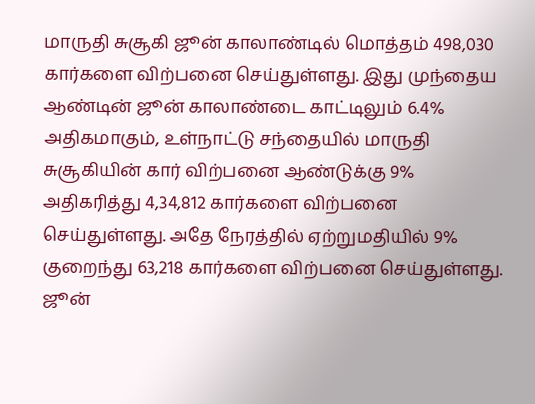மாருதி சுசூகி ஜூன் காலாண்டில் மொத்தம் 498,030 கார்களை விற்பனை செய்துள்ளது. இது முந்தைய ஆண்டின் ஜூன் காலாண்டை காட்டிலும் 6.4% அதிகமாகும், உள்நாட்டு சந்தையில் மாருதி சுசூகியின் கார் விற்பனை ஆண்டுக்கு 9% அதிகரித்து 4,34,812 கார்களை விற்பனை செய்துள்ளது. அதே நேரத்தில் ஏற்றுமதியில் 9% குறைந்து 63,218 கார்களை விற்பனை செய்துள்ளது.
ஜூன்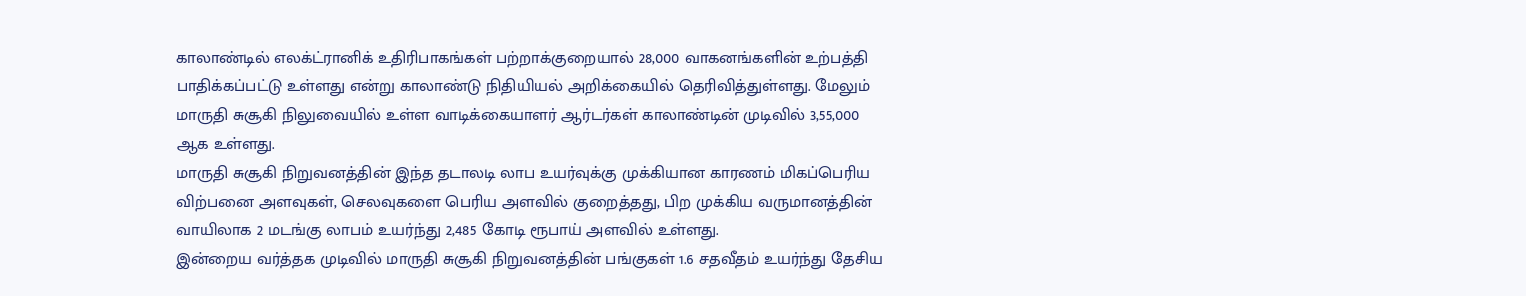காலாண்டில் எலக்ட்ரானிக் உதிரிபாகங்கள் பற்றாக்குறையால் 28,000 வாகனங்களின் உற்பத்தி பாதிக்கப்பட்டு உள்ளது என்று காலாண்டு நிதியியல் அறிக்கையில் தெரிவித்துள்ளது. மேலும் மாருதி சுசூகி நிலுவையில் உள்ள வாடிக்கையாளர் ஆர்டர்கள் காலாண்டின் முடிவில் 3,55,000 ஆக உள்ளது.
மாருதி சுசூகி நிறுவனத்தின் இந்த தடாலடி லாப உயர்வுக்கு முக்கியான காரணம் மிகப்பெரிய விற்பனை அளவுகள், செலவுகளை பெரிய அளவில் குறைத்தது, பிற முக்கிய வருமானத்தின் வாயிலாக 2 மடங்கு லாபம் உயர்ந்து 2,485 கோடி ரூபாய் அளவில் உள்ளது.
இன்றைய வர்த்தக முடிவில் மாருதி சுசூகி நிறுவனத்தின் பங்குகள் 1.6 சதவீதம் உயர்ந்து தேசிய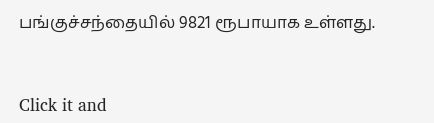பங்குச்சந்தையில் 9821 ரூபாயாக உள்ளது.


Click it and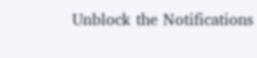Unblock the Notifications